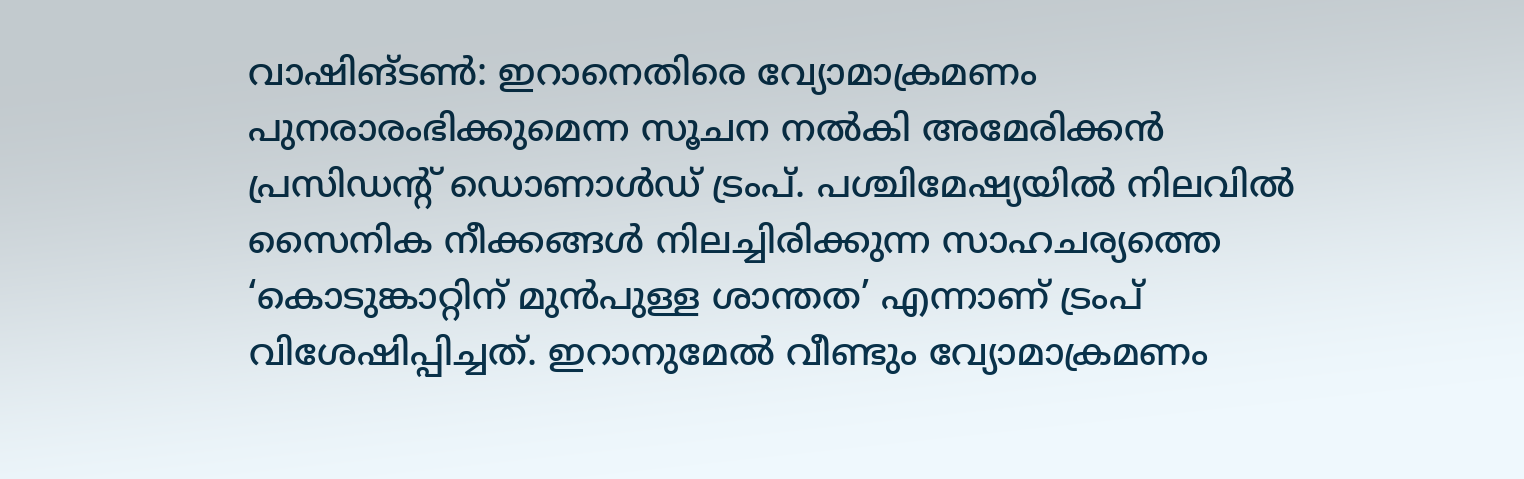വാഷിങ്ടൺ: ഇറാനെതിരെ വ്യോമാക്രമണം പുനരാരംഭിക്കുമെന്ന സൂചന നൽകി അമേരിക്കൻ പ്രസിഡന്റ് ഡൊണാൾഡ് ട്രംപ്. പശ്ചിമേഷ്യയിൽ നിലവിൽ സൈനിക നീക്കങ്ങൾ നിലച്ചിരിക്കുന്ന സാഹചര്യത്തെ ‘കൊടുങ്കാറ്റിന് മുൻപുള്ള ശാന്തത’ എന്നാണ് ട്രംപ് വിശേഷിപ്പിച്ചത്. ഇറാനുമേൽ വീണ്ടും വ്യോമാക്രമണം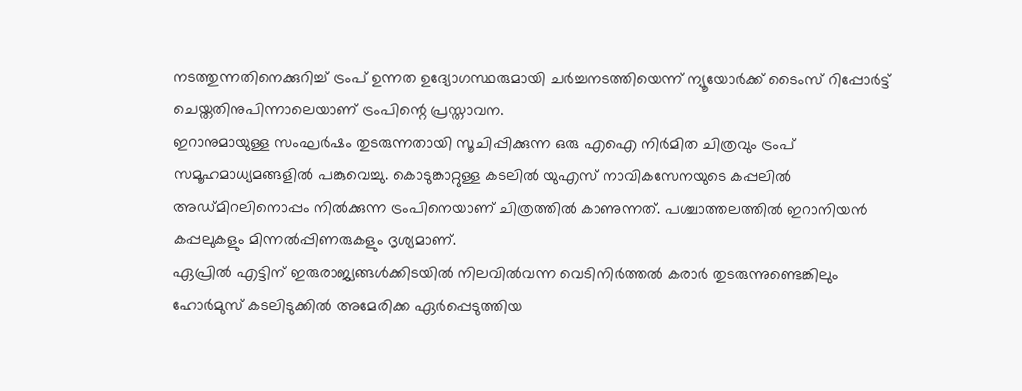നടത്തുന്നതിനെക്കുറിച്ച് ട്രംപ് ഉന്നത ഉദ്യോഗസ്ഥരുമായി ചർച്ചനടത്തിയെന്ന് ന്യൂയോർക്ക് ടൈംസ് റിപ്പോർട്ട് ചെയ്തതിനുപിന്നാലെയാണ് ട്രംപിന്റെ പ്രസ്താവന.
ഇറാനുമായുള്ള സംഘർഷം തുടരുന്നതായി സൂചിപ്പിക്കുന്ന ഒരു എഐ നിർമിത ചിത്രവും ട്രംപ് സമൂഹമാധ്യമങ്ങളിൽ പങ്കുവെച്ചു. കൊടുങ്കാറ്റുള്ള കടലിൽ യുഎസ് നാവികസേനയുടെ കപ്പലിൽ അഡ്മിറലിനൊപ്പം നിൽക്കുന്ന ട്രംപിനെയാണ് ചിത്രത്തിൽ കാണുന്നത്. പശ്ചാത്തലത്തിൽ ഇറാനിയൻ കപ്പലുകളും മിന്നൽപ്പിണരുകളും ദൃശ്യമാണ്.
ഏപ്രിൽ എട്ടിന് ഇരുരാജ്യങ്ങൾക്കിടയിൽ നിലവിൽവന്ന വെടിനിർത്തൽ കരാർ തുടരുന്നുണ്ടെങ്കിലും ഹോർമുസ് കടലിടുക്കിൽ അമേരിക്ക ഏർപ്പെടുത്തിയ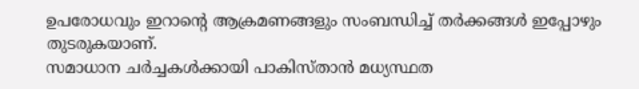ഉപരോധവും ഇറാന്റെ ആക്രമണങ്ങളും സംബന്ധിച്ച് തർക്കങ്ങൾ ഇപ്പോഴും തുടരുകയാണ്.
സമാധാന ചർച്ചകൾക്കായി പാകിസ്താൻ മധ്യസ്ഥത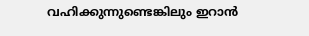വഹിക്കുന്നുണ്ടെങ്കിലും ഇറാൻ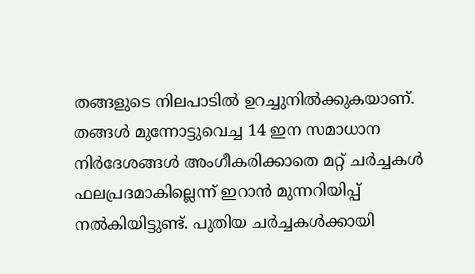തങ്ങളുടെ നിലപാടിൽ ഉറച്ചുനിൽക്കുകയാണ്. തങ്ങൾ മുന്നോട്ടുവെച്ച 14 ഇന സമാധാന നിർദേശങ്ങൾ അംഗീകരിക്കാതെ മറ്റ് ചർച്ചകൾ ഫലപ്രദമാകില്ലെന്ന് ഇറാൻ മുന്നറിയിപ്പ് നൽകിയിട്ടുണ്ട്. പുതിയ ചർച്ചകൾക്കായി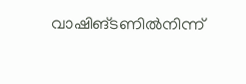വാഷിങ്ടണിൽനിന്ന്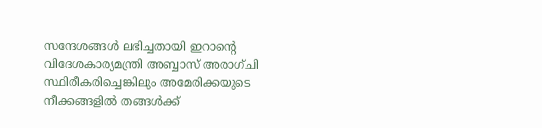സന്ദേശങ്ങൾ ലഭിച്ചതായി ഇറാന്റെ വിദേശകാര്യമന്ത്രി അബ്ബാസ് അരാഗ്ചി സ്ഥിരീകരിച്ചെങ്കിലും അമേരിക്കയുടെ നീക്കങ്ങളിൽ തങ്ങൾക്ക്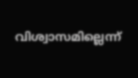വിശ്വാസമില്ലെന്ന്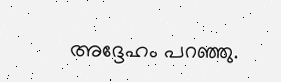അദ്ദേഹം പറഞ്ഞു.